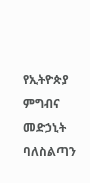የኢትዮጵያ ምግብና መድኃኒት ባለስልጣን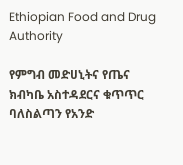Ethiopian Food and Drug Authority

የምግብ መድሀኒትና የጤና ክብካቤ አስተዳደርና ቁጥጥር ባለስልጣን የአንድ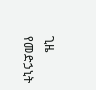ጊዜ የመድኃኒት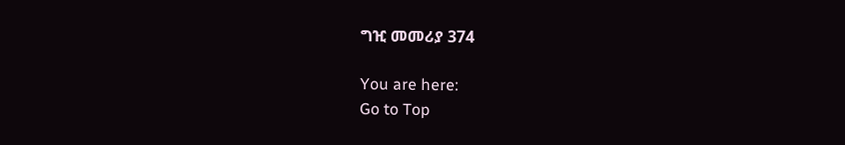ግዢ መመሪያ 374

You are here:
Go to Top